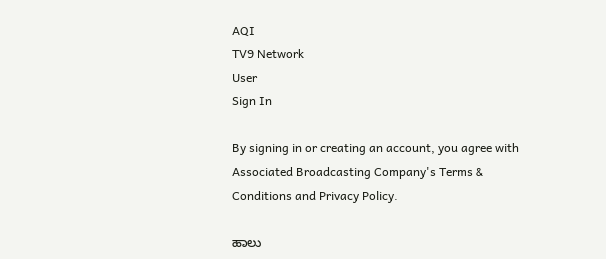AQI
TV9 Network
User
Sign In

By signing in or creating an account, you agree with Associated Broadcasting Company's Terms & Conditions and Privacy Policy.

ಹಾಲು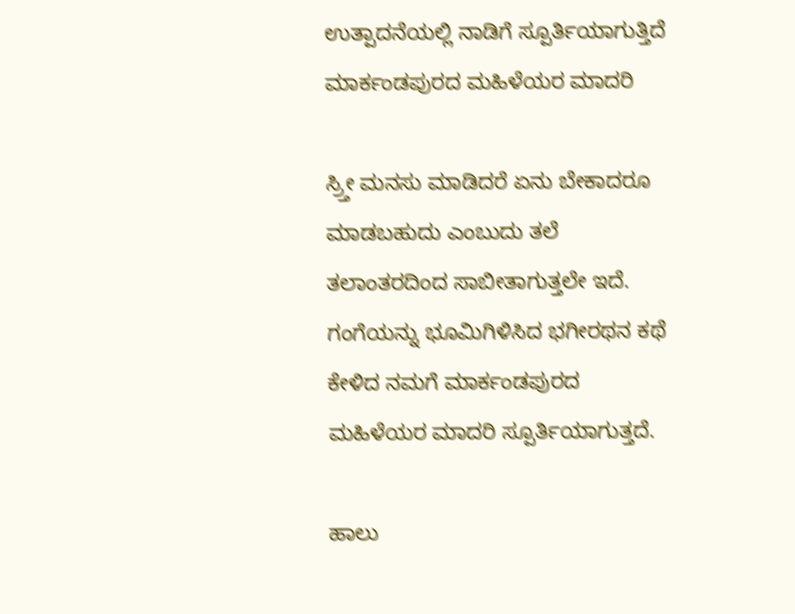ಉತ್ಪಾದನೆಯಲ್ಲಿ ನಾಡಿಗೆ ಸ್ಪೂರ್ತಿಯಾಗುತ್ತಿದೆ ಮಾರ್ಕಂಡಪುರದ ಮಹಿಳೆಯರ ಮಾದರಿ

ಸ್ರ್ತೀ ಮನಸು ಮಾಡಿದರೆ ಏನು ಬೇಕಾದರೂ ಮಾಡಬಹುದು ಎಂಬುದು ತಲೆ ತಲಾಂತರದಿಂದ ಸಾಬೀತಾಗುತ್ತಲೇ ಇದೆ. ಗಂಗೆಯನ್ನು ಭೂಮಿಗಿಳಿಸಿದ ಭಗೀರಥನ ಕಥೆ ಕೇಳಿದ ನಮಗೆ ಮಾರ್ಕಂಡಪುರದ ಮಹಿಳೆಯರ ಮಾದರಿ ಸ್ಪೂರ್ತಿಯಾಗುತ್ತದೆ.

ಹಾಲು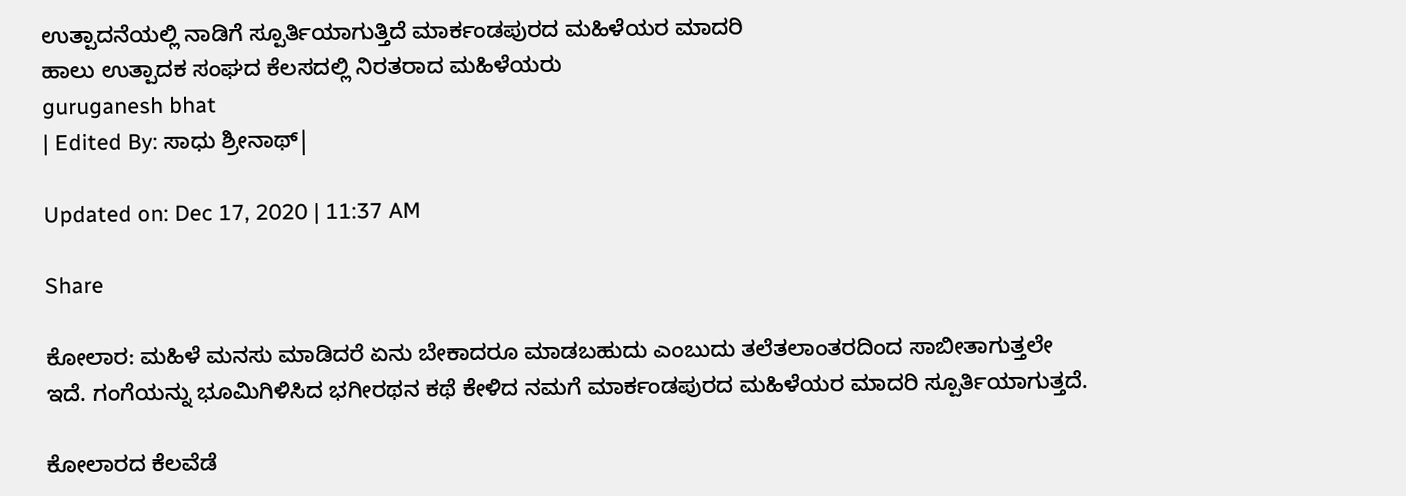ಉತ್ಪಾದನೆಯಲ್ಲಿ ನಾಡಿಗೆ ಸ್ಪೂರ್ತಿಯಾಗುತ್ತಿದೆ ಮಾರ್ಕಂಡಪುರದ ಮಹಿಳೆಯರ ಮಾದರಿ
ಹಾಲು ಉತ್ಪಾದಕ ಸಂಘದ ಕೆಲಸದಲ್ಲಿ ನಿರತರಾದ ಮಹಿಳೆಯರು
guruganesh bhat
| Edited By: ಸಾಧು ಶ್ರೀನಾಥ್|

Updated on: Dec 17, 2020 | 11:37 AM

Share

ಕೋಲಾರ: ಮಹಿಳೆ ಮನಸು ಮಾಡಿದರೆ ಏನು ಬೇಕಾದರೂ ಮಾಡಬಹುದು ಎಂಬುದು ತಲೆತಲಾಂತರದಿಂದ ಸಾಬೀತಾಗುತ್ತಲೇ ಇದೆ. ಗಂಗೆಯನ್ನು ಭೂಮಿಗಿಳಿಸಿದ ಭಗೀರಥನ ಕಥೆ ಕೇಳಿದ ನಮಗೆ ಮಾರ್ಕಂಡಪುರದ ಮಹಿಳೆಯರ ಮಾದರಿ ಸ್ಪೂರ್ತಿಯಾಗುತ್ತದೆ.

ಕೋಲಾರದ ಕೆಲವೆಡೆ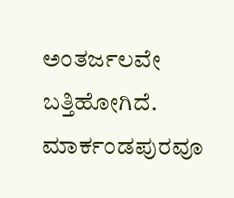ಅಂತರ್ಜಲವೇ ಬತ್ತಿಹೋಗಿದೆ. ಮಾರ್ಕಂಡಪುರವೂ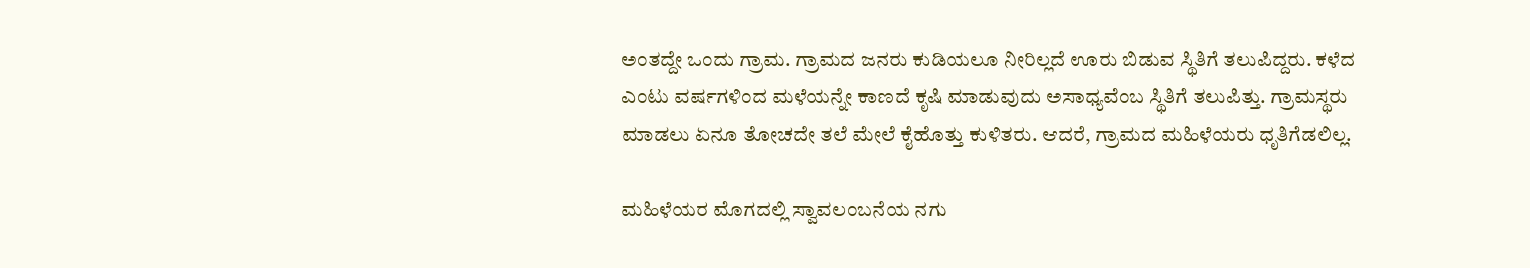ಅಂತದ್ದೇ ಒಂದು ಗ್ರಾಮ. ಗ್ರಾಮದ ಜನರು ಕುಡಿಯಲೂ ನೀರಿಲ್ಲದೆ ಊರು ಬಿಡುವ ಸ್ಥಿತಿಗೆ ತಲುಪಿದ್ದರು. ಕಳೆದ ಎಂಟು ವರ್ಷಗಳಿಂದ ಮಳೆಯನ್ನೇ ಕಾಣದೆ ಕೃಷಿ ಮಾಡುವುದು ಅಸಾಧ್ಯವೆಂಬ ಸ್ಥಿತಿಗೆ ತಲುಪಿತ್ತು. ಗ್ರಾಮಸ್ಥರು ಮಾಡಲು ಏನೂ ತೋಚದೇ ತಲೆ ಮೇಲೆ ಕೈಹೊತ್ತು ಕುಳಿತರು. ಆದರೆ, ಗ್ರಾಮದ ಮಹಿಳೆಯರು ಧೃತಿಗೆಡಲಿಲ್ಲ.

ಮಹಿಳೆಯರ ಮೊಗದಲ್ಲಿ ಸ್ವಾವಲಂಬನೆಯ ನಗು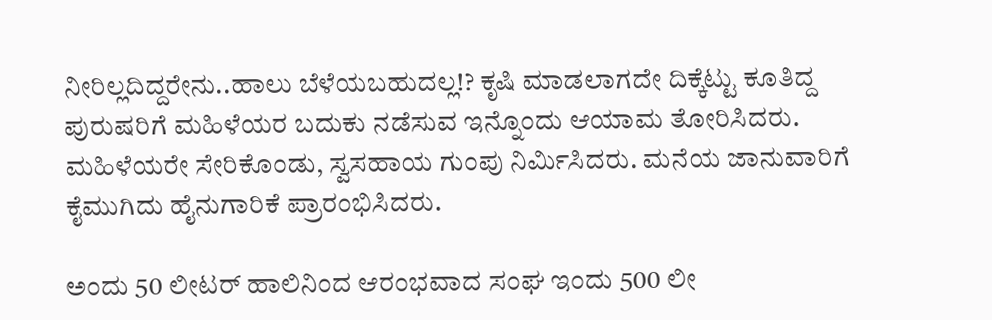ನೀರಿಲ್ಲದಿದ್ದರೇನು..ಹಾಲು ಬೆಳೆಯಬಹುದಲ್ಲ!? ಕೃಷಿ ಮಾಡಲಾಗದೇ ದಿಕ್ಕೆಟ್ಟು ಕೂತಿದ್ದ ಪುರುಷರಿಗೆ ಮಹಿಳೆಯರ ಬದುಕು ನಡೆಸುವ ಇನ್ನೊಂದು ಆಯಾಮ ತೋರಿಸಿದರು. ಮಹಿಳೆಯರೇ ಸೇರಿಕೊಂಡು, ಸ್ವಸಹಾಯ ಗುಂಪು ನಿರ್ಮಿಸಿದರು. ಮನೆಯ ಜಾನುವಾರಿಗೆ ಕೈಮುಗಿದು ಹೈನುಗಾರಿಕೆ ಪ್ರಾರಂಭಿಸಿದರು.

ಅಂದು 50 ಲೀಟರ್ ಹಾಲಿನಿಂದ ಆರಂಭವಾದ ಸಂಘ ಇಂದು 500 ಲೀ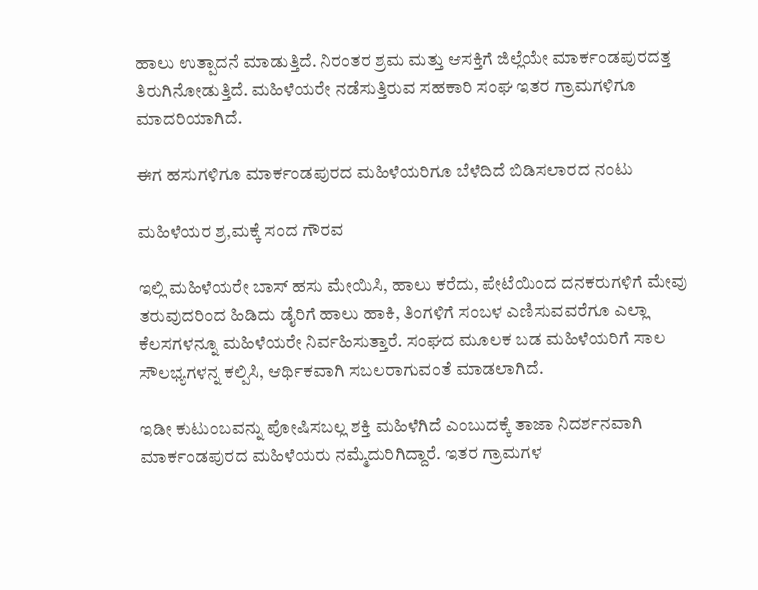ಹಾಲು ಉತ್ಪಾದನೆ ಮಾಡುತ್ತಿದೆ. ನಿರಂತರ ಶ್ರಮ ಮತ್ತು ಆಸಕ್ತಿಗೆ ಜಿಲ್ಲೆಯೇ ಮಾರ್ಕಂಡಪುರದತ್ತ ತಿರುಗಿನೋಡುತ್ತಿದೆ. ಮಹಿಳೆಯರೇ ನಡೆಸುತ್ತಿರುವ ಸಹಕಾರಿ ಸಂಘ ಇತರ ಗ್ರಾಮಗಳಿಗೂ ಮಾದರಿಯಾಗಿದೆ.

ಈಗ ಹಸುಗಳಿಗೂ ಮಾರ್ಕಂಡಪುರದ ಮಹಿಳೆಯರಿಗೂ ಬೆಳೆದಿದೆ ಬಿಡಿಸಲಾರದ ನಂಟು

ಮಹಿಳೆಯರ ಶ್ರ,ಮಕ್ಕೆ ಸಂದ ಗೌರವ

ಇಲ್ಲಿ ಮಹಿಳೆಯರೇ ಬಾಸ್ ಹಸು ಮೇಯಿಸಿ, ಹಾಲು ಕರೆದು, ಪೇಟೆಯಿಂದ ದನಕರುಗಳಿಗೆ ಮೇವು ತರುವುದರಿಂದ ಹಿಡಿದು ಡೈರಿಗೆ ಹಾಲು ಹಾಕಿ, ತಿಂಗಳಿಗೆ ಸಂಬಳ ಎಣಿಸುವವರೆಗೂ ಎಲ್ಲಾ ಕೆಲಸಗಳನ್ನೂ ಮಹಿಳೆಯರೇ ನಿರ್ವಹಿಸುತ್ತಾರೆ. ಸಂಘದ ಮೂಲಕ ಬಡ ಮಹಿಳೆಯರಿಗೆ ಸಾಲ ಸೌಲಭ್ಯಗಳನ್ನ ಕಲ್ಪಿಸಿ, ಆರ್ಥಿಕವಾಗಿ ಸಬಲರಾಗುವಂತೆ ಮಾಡಲಾಗಿದೆ.

ಇಡೀ ಕುಟುಂಬವನ್ನು ಪೋಷಿಸಬಲ್ಲ ಶಕ್ತಿ ಮಹಿಳೆಗಿದೆ ಎಂಬುದಕ್ಕೆ ತಾಜಾ ನಿದರ್ಶನವಾಗಿ ಮಾರ್ಕಂಡಪುರದ ಮಹಿಳೆಯರು ನಮ್ಮೆದುರಿಗಿದ್ದಾರೆ. ಇತರ ಗ್ರಾಮಗಳ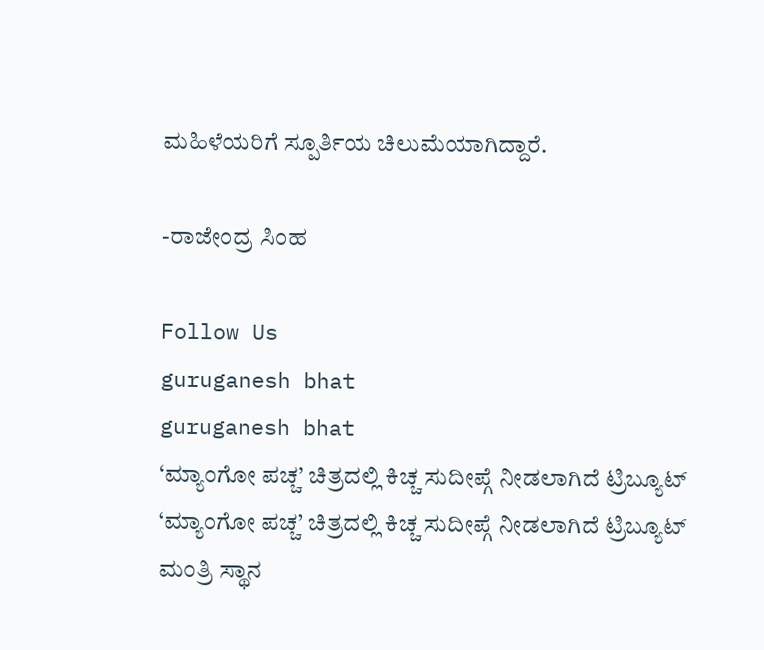ಮಹಿಳೆಯರಿಗೆ ಸ್ಪೂರ್ತಿಯ ಚಿಲುಮೆಯಾಗಿದ್ದಾರೆ.

-ರಾಜೇಂದ್ರ ಸಿಂಹ

Follow Us
guruganesh bhat
guruganesh bhat
‘ಮ್ಯಾಂಗೋ ಪಚ್ಚ’ ಚಿತ್ರದಲ್ಲಿ ಕಿಚ್ಚ ಸುದೀಪ್ಗೆ ನೀಡಲಾಗಿದೆ ಟ್ರಿಬ್ಯೂಟ್
‘ಮ್ಯಾಂಗೋ ಪಚ್ಚ’ ಚಿತ್ರದಲ್ಲಿ ಕಿಚ್ಚ ಸುದೀಪ್ಗೆ ನೀಡಲಾಗಿದೆ ಟ್ರಿಬ್ಯೂಟ್
ಮಂತ್ರಿ ಸ್ಥಾನ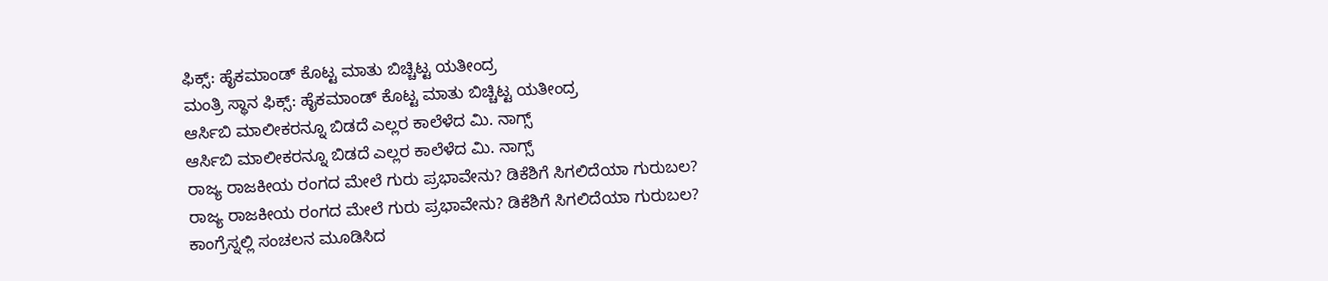ಫಿಕ್ಸ್: ಹೈಕಮಾಂಡ್ ಕೊಟ್ಟ ಮಾತು ಬಿಚ್ಚಿಟ್ಟ ಯತೀಂದ್ರ
ಮಂತ್ರಿ ಸ್ಥಾನ ಫಿಕ್ಸ್: ಹೈಕಮಾಂಡ್ ಕೊಟ್ಟ ಮಾತು ಬಿಚ್ಚಿಟ್ಟ ಯತೀಂದ್ರ
ಆರ್ಸಿಬಿ ಮಾಲೀಕರನ್ನೂ ಬಿಡದೆ ಎಲ್ಲರ ಕಾಲೆಳೆದ ಮಿ. ನಾಗ್ಸ್
ಆರ್ಸಿಬಿ ಮಾಲೀಕರನ್ನೂ ಬಿಡದೆ ಎಲ್ಲರ ಕಾಲೆಳೆದ ಮಿ. ನಾಗ್ಸ್
ರಾಜ್ಯ ರಾಜಕೀಯ ರಂಗದ ಮೇಲೆ ಗುರು ಪ್ರಭಾವೇನು? ಡಿಕೆಶಿಗೆ ಸಿಗಲಿದೆಯಾ ಗುರುಬಲ?
ರಾಜ್ಯ ರಾಜಕೀಯ ರಂಗದ ಮೇಲೆ ಗುರು ಪ್ರಭಾವೇನು? ಡಿಕೆಶಿಗೆ ಸಿಗಲಿದೆಯಾ ಗುರುಬಲ?
ಕಾಂಗ್ರೆಸ್ನಲ್ಲಿ ಸಂಚಲನ ಮೂಡಿಸಿದ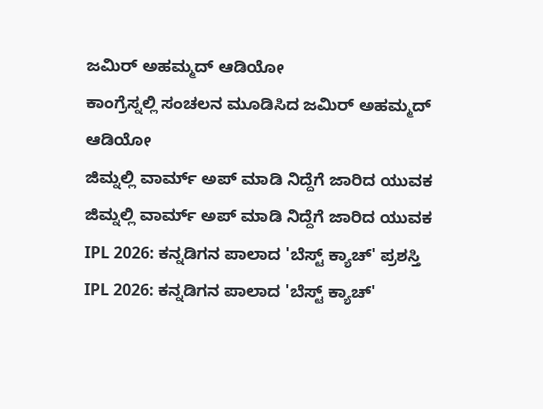ಜಮಿರ್ ಅಹಮ್ಮದ್ ಆಡಿಯೋ
ಕಾಂಗ್ರೆಸ್ನಲ್ಲಿ ಸಂಚಲನ ಮೂಡಿಸಿದ ಜಮಿರ್ ಅಹಮ್ಮದ್ ಆಡಿಯೋ
ಜಿಮ್ನಲ್ಲಿ ವಾರ್ಮ್ ಅಪ್ ಮಾಡಿ ನಿದ್ದೆಗೆ ಜಾರಿದ ಯುವಕ
ಜಿಮ್ನಲ್ಲಿ ವಾರ್ಮ್ ಅಪ್ ಮಾಡಿ ನಿದ್ದೆಗೆ ಜಾರಿದ ಯುವಕ
IPL 2026: ಕನ್ನಡಿಗನ ಪಾಲಾದ 'ಬೆಸ್ಟ್ ಕ್ಯಾಚ್' ಪ್ರಶಸ್ತಿ
IPL 2026: ಕನ್ನಡಿಗನ ಪಾಲಾದ 'ಬೆಸ್ಟ್ ಕ್ಯಾಚ್'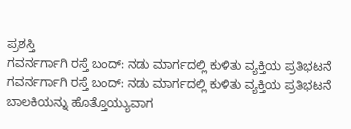ಪ್ರಶಸ್ತಿ
ಗವರ್ನರ್ಗಾಗಿ ರಸ್ತೆ ಬಂದ್: ನಡು ಮಾರ್ಗದಲ್ಲಿ ಕುಳಿತು ವ್ಯಕ್ತಿಯ ಪ್ರತಿಭಟನೆ
ಗವರ್ನರ್ಗಾಗಿ ರಸ್ತೆ ಬಂದ್: ನಡು ಮಾರ್ಗದಲ್ಲಿ ಕುಳಿತು ವ್ಯಕ್ತಿಯ ಪ್ರತಿಭಟನೆ
ಬಾಲಕಿಯನ್ನು ಹೊತ್ತೊಯ್ಯುವಾಗ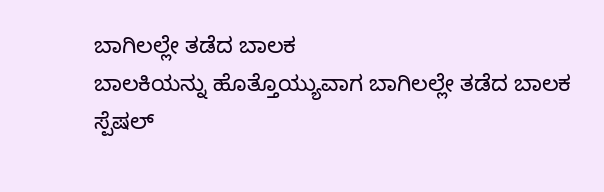ಬಾಗಿಲಲ್ಲೇ ತಡೆದ ಬಾಲಕ
ಬಾಲಕಿಯನ್ನು ಹೊತ್ತೊಯ್ಯುವಾಗ ಬಾಗಿಲಲ್ಲೇ ತಡೆದ ಬಾಲಕ
ಸ್ಪೆಷಲ್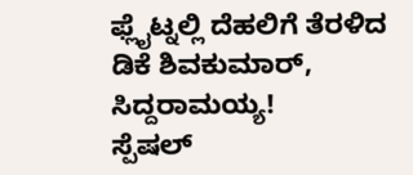ಫ್ಲೈಟ್ನಲ್ಲಿ ದೆಹಲಿಗೆ ತೆರಳಿದ ಡಿಕೆ ಶಿವಕುಮಾರ್, ಸಿದ್ದರಾಮಯ್ಯ!
ಸ್ಪೆಷಲ್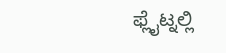ಫ್ಲೈಟ್ನಲ್ಲಿ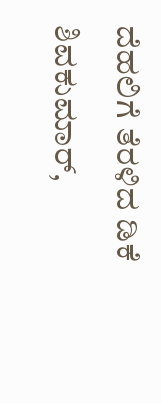ದೆಹಲಿಗೆ ತೆರಳಿದ ಡಿಕೆ ಶಿವಕುಮಾರ್,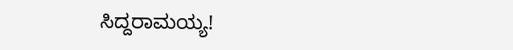ಸಿದ್ದರಾಮಯ್ಯ!